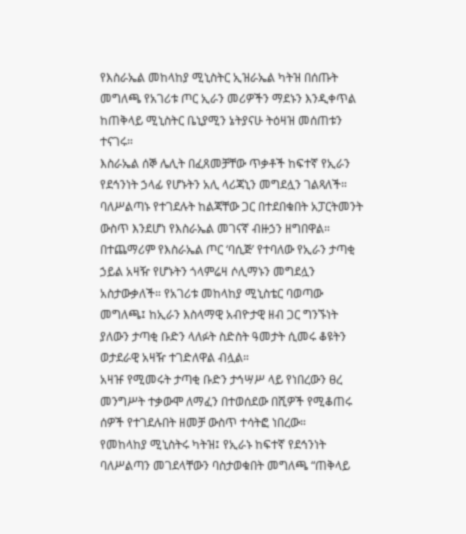የእስራኤል መከላከያ ሚኒስትር ኢዝራኤል ካትዝ በሰጡት መግለጫ የአገሪቱ ጦር ኢራን መሪዎችን ማደኑን እንዲቀጥል ከጠቅላይ ሚኒስትር ቤኒያሚን ኔትያናሁ ትዕዛዝ መሰጠቱን ተናገሩ።
እስራኤል ሰኞ ሌሊት በፈጸመቻቸው ጥቃቶች ከፍተኛ የኢራን የደኅንነት ኃላፊ የሆኑትን አሊ ላሪጃኒን መግደሏን ገልጻለች። ባለሥልጣኑ የተገደሉት ከልጃቸው ጋር በተደበቁበት አፓርትመንት ውስጥ እንደሆነ የእስራኤል መገናኛ ብዙኃን ዘግበዋል።
በተጨማሪም የእስራኤል ጦር ‘ባሲጅ’ የተባለው የኢራን ታጣቂ ኃይል አዛዥ የሆኑትን ጎላምሬዛ ሶሊማኑን መግደሏን አስታውቃለች። የአገሪቱ መከላከያ ሚኒስቴር ባወጣው መግለጫ፤ ከኢራን እስላማዊ አብዮታዊ ዘብ ጋር ግንኙነት ያለውን ታጣቂ ቡድን ላለፉት ስድስት ዓመታት ሲመሩ ቆዩትን ወታደራዊ አዛዥ ተገድለዋል ብሏል።
አዛዡ የሚመሩት ታጣቂ ቡድን ታኅሣሥ ላይ የነበረውን ፀረ መንግሥት ተቃውሞ ለማፈን በተወሰደው በሺዎች የሚቆጠሩ ሰዎች የተገደሉበት ዘመቻ ውስጥ ተሳትፎ ነበረው።
የመከላከያ ሚኒስትሩ ካትዝ፤ የኢራኑ ከፍተኛ የደኅንነት ባለሥልጣን መገደላቸውን ባስታወቁበት መግለጫ “ጠቅላይ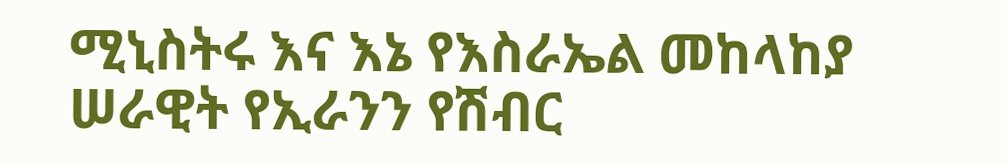ሚኒስትሩ እና እኔ የእስራኤል መከላከያ ሠራዊት የኢራንን የሽብር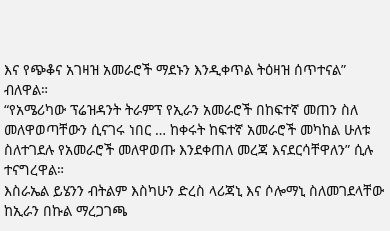እና የጭቆና አገዛዝ አመራሮች ማደኑን እንዲቀጥል ትዕዛዝ ሰጥተናል” ብለዋል።
“የአሜሪካው ፕሬዝዳንት ትራምፕ የኢራን አመራሮች በከፍተኛ መጠን ስለ መለዋወጣቸውን ሲናገሩ ነበር … ከቀሩት ከፍተኛ አመራሮች መካከል ሁለቱ ስለተገደሉ የአመራሮች መለዋወጡ እንደቀጠለ መረጃ እናደርሳቸዋለን” ሲሉ ተናግረዋል።
እስራኤል ይሄንን ብትልም እስካሁን ድረስ ላሪጃኒ እና ሶሎማኒ ስለመገደላቸው ከኢራን በኩል ማረጋገጫ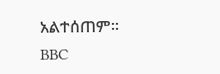አልተሰጠም።
BBC